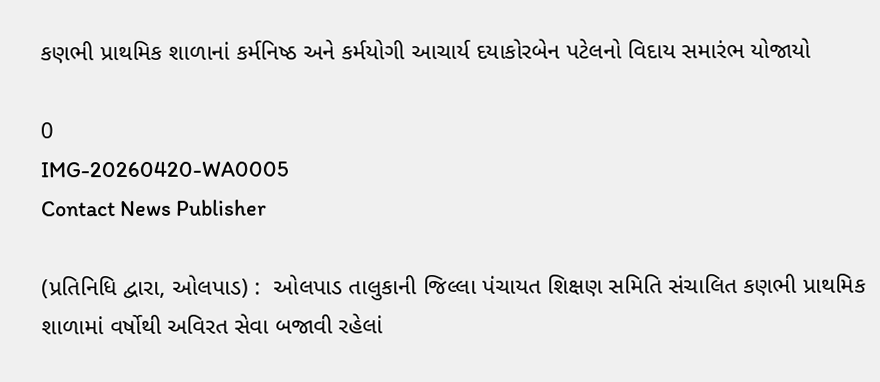કણભી પ્રાથમિક શાળાનાં કર્મનિષ્ઠ અને કર્મયોગી આચાર્ય દયાકોરબેન પટેલનો વિદાય સમારંભ યોજાયો

0
IMG-20260420-WA0005
Contact News Publisher

(પ્રતિનિધિ દ્વારા, ઓલપાડ) :  ઓલપાડ તાલુકાની જિલ્લા પંચાયત શિક્ષણ સમિતિ સંચાલિત કણભી પ્રાથમિક શાળામાં વર્ષોથી અવિરત સેવા બજાવી રહેલાં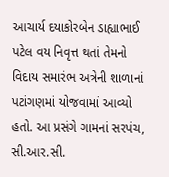આચાર્ય દયાકોરબેન ડાહ્યાભાઈ પટેલ વય નિવૃત્ત થતાં તેમનો વિદાય સમારંભ અત્રેની શાળાનાં પટાંગણમાં યોજવામાં આવ્યો હતો. આ પ્રસંગે ગામનાં સરપંચ, સી.આર.સી.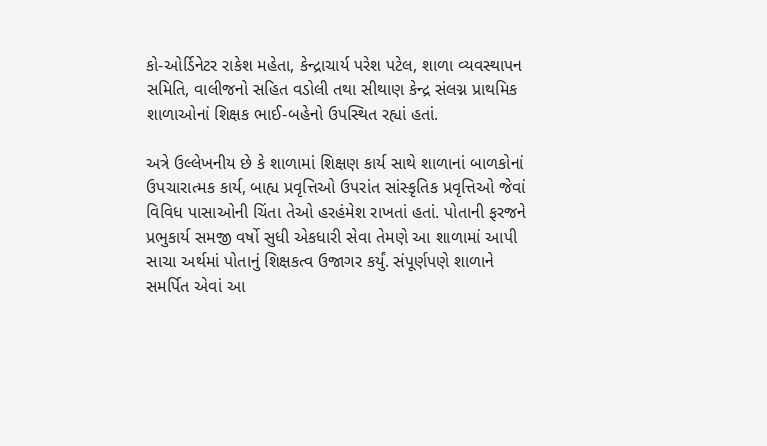કો-ઓર્ડિનેટર રાકેશ મહેતા, કેન્દ્રાચાર્ય પરેશ પટેલ, શાળા વ્યવસ્થાપન સમિતિ, વાલીજનો સહિત વડોલી તથા સીથાણ કેન્દ્ર સંલગ્ન પ્રાથમિક શાળાઓનાં શિક્ષક ભાઈ-બહેનો ઉપસ્થિત રહ્યાં હતાં.

અત્રે ઉલ્લેખનીય છે કે શાળામાં શિક્ષણ કાર્ય સાથે શાળાનાં બાળકોનાં ઉપચારાત્મક કાર્ય, બાહ્ય પ્રવૃત્તિઓ ઉપરાંત સાંસ્કૃતિક પ્રવૃત્તિઓ જેવાં વિવિધ પાસાઓની ચિંતા તેઓ હરહંમેશ રાખતાં હતાં. પોતાની ફરજને પ્રભુકાર્ય સમજી વર્ષો સુધી એકધારી સેવા તેમણે આ શાળામાં આપી સાચા અર્થમાં પોતાનું શિક્ષકત્વ ઉજાગર કર્યું. સંપૂર્ણપણે શાળાને સમર્પિત એવાં આ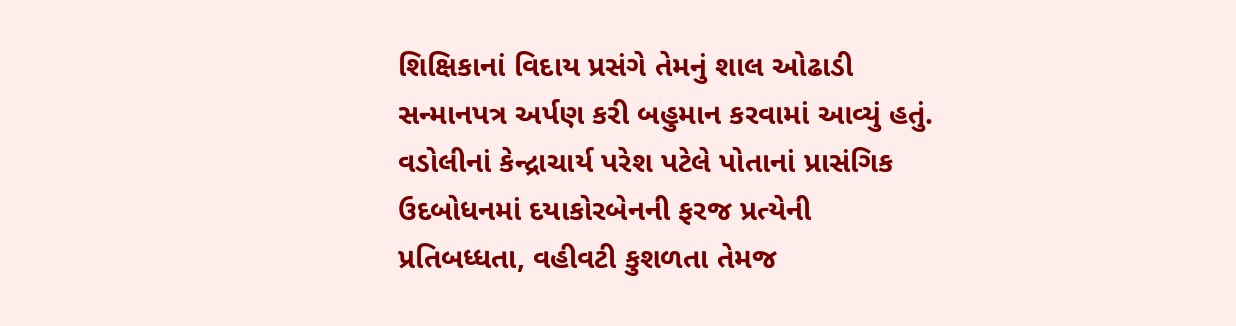શિક્ષિકાનાં વિદાય પ્રસંગે તેમનું શાલ ઓઢાડી સન્માનપત્ર અર્પણ કરી બહુમાન કરવામાં આવ્યું હતું. વડોલીનાં કેન્દ્રાચાર્ય પરેશ પટેલે પોતાનાં પ્રાસંગિક ઉદબોધનમાં દયાકોરબેનની ફરજ પ્રત્યેની પ્રતિબધ્ધતા, વહીવટી કુશળતા તેમજ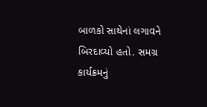બાળકો સાથેનાં લગાવને બિરદાવ્યો હતો. સમગ્ર કાર્યક્રમનું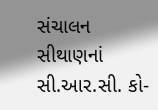સંચાલન સીથાણનાં સી.આર.સી. કો-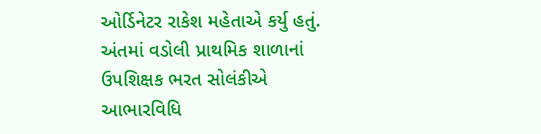ઓર્ડિનેટર રાકેશ મહેતાએ કર્યુ હતું. અંતમાં વડોલી પ્રાથમિક શાળાનાં ઉપશિક્ષક ભરત સોલંકીએ આભારવિધિ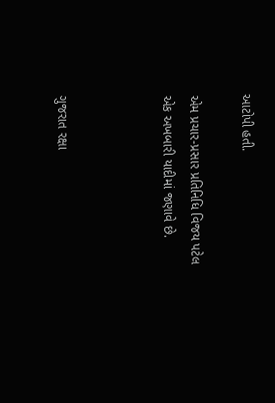આટોપી હતી.

એમ પ્રચાર-પ્રસાર પ્રતિનિધિ વિજય પટેલ એક અખબારી યાદીમાં જણાવે છે.



ગુજરાત રક્ષા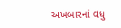અખબારનાં વધુ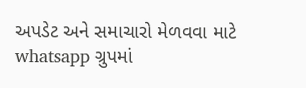અપડેટ અને સમાચારો મેળવવા માટે whatsapp ગ્રુપમાં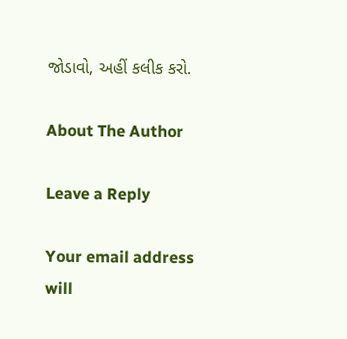જોડાવો, અહીં કલીક કરો.

About The Author

Leave a Reply

Your email address will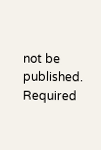not be published. Required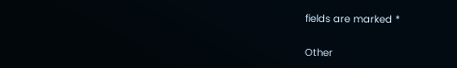fields are marked *

Other